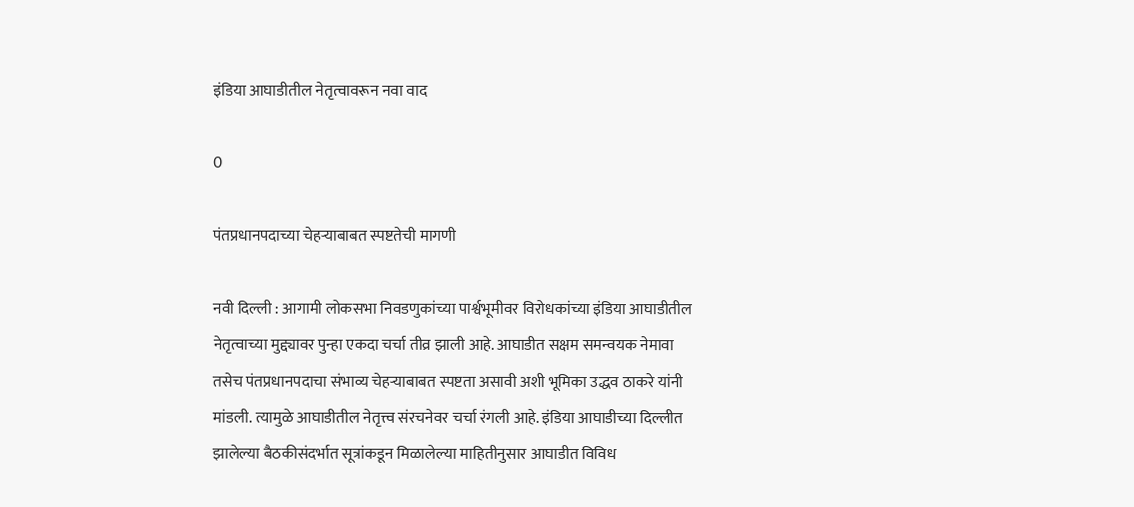इंडिया आघाडीतील नेतृत्वावरून नवा वाद

0

पंतप्रधानपदाच्या चेहऱ्याबाबत स्पष्टतेची मागणी

नवी दिल्ली : आगामी लोकसभा निवडणुकांच्या पार्श्वभूमीवर विरोधकांच्या इंडिया आघाडीतील नेतृत्वाच्या मुद्द्यावर पुन्हा एकदा चर्चा तीव्र झाली आहे. आघाडीत सक्षम समन्वयक नेमावा तसेच पंतप्रधानपदाचा संभाव्य चेहऱ्याबाबत स्पष्टता असावी अशी भूमिका उद्धव ठाकरे यांनी मांडली. त्यामुळे आघाडीतील नेतृत्त्व संरचनेवर चर्चा रंगली आहे. इंडिया आघाडीच्या दिल्लीत झालेल्या बैठकीसंदर्भात सूत्रांकडून मिळालेल्या माहितीनुसार आघाडीत विविध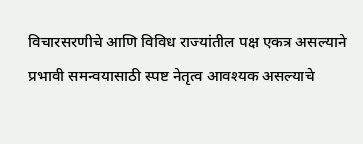विचारसरणीचे आणि विविध राज्यांतील पक्ष एकत्र असल्याने प्रभावी समन्वयासाठी स्पष्ट नेतृत्व आवश्यक असल्याचे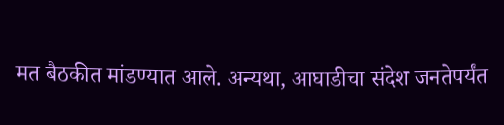मत बैठकीत मांडण्यात आले. अन्यथा, आघाडीचा संदेश जनतेपर्यंत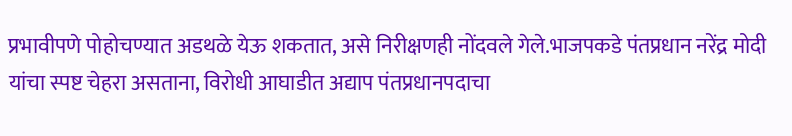प्रभावीपणे पोहोचण्यात अडथळे येऊ शकतात, असे निरीक्षणही नोंदवले गेले.भाजपकडे पंतप्रधान नरेंद्र मोदी यांचा स्पष्ट चेहरा असताना, विरोधी आघाडीत अद्याप पंतप्रधानपदाचा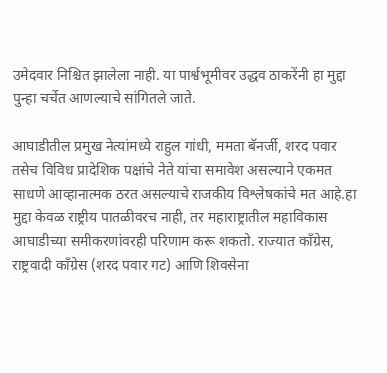उमेदवार निश्चित झालेला नाही. या पार्श्वभूमीवर उद्धव ठाकरेंनी हा मुद्दा पुन्हा चर्चेत आणल्याचे सांगितले जाते.

आघाडीतील प्रमुख नेत्यांमध्ये राहुल गांधी, ममता बॅनर्जी, शरद पवार तसेच विविध प्रादेशिक पक्षांचे नेते यांचा समावेश असल्याने एकमत साधणे आव्हानात्मक ठरत असल्याचे राजकीय विश्लेषकांचे मत आहे.हा मुद्दा केवळ राष्ट्रीय पातळीवरच नाही, तर महाराष्ट्रातील महाविकास आघाडीच्या समीकरणांवरही परिणाम करू शकतो. राज्यात काँग्रेस, राष्ट्रवादी काँग्रेस (शरद पवार गट) आणि शिवसेना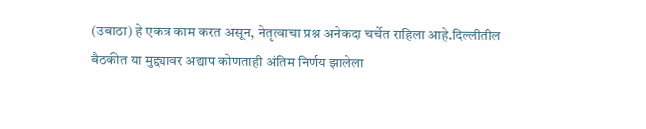(उबाठा) हे एकत्र काम करत असून, नेतृत्वाचा प्रश्न अनेकदा चर्चेत राहिला आहे.दिल्लीतील बैठकीत या मुद्द्यावर अद्याप कोणताही अंतिम निर्णय झालेला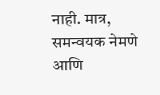नाही. मात्र, समन्वयक नेमणे आणि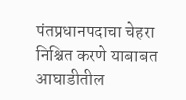पंतप्रधानपदाचा चेहरा निश्चित करणे याबाबत आघाडीतील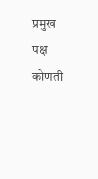प्रमुख पक्ष कोणती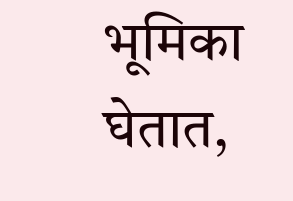भूमिका घेतात,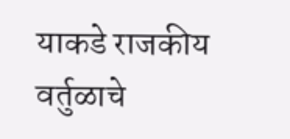याकडे राजकीय वर्तुळाचे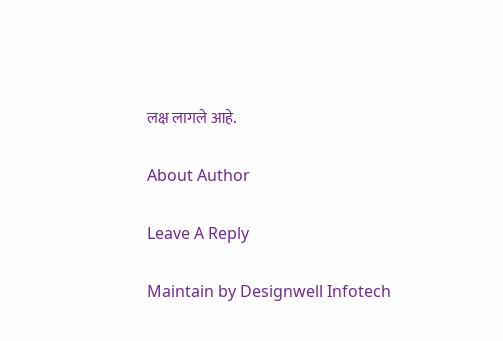लक्ष लागले आहे.

About Author

Leave A Reply

Maintain by Designwell Infotech